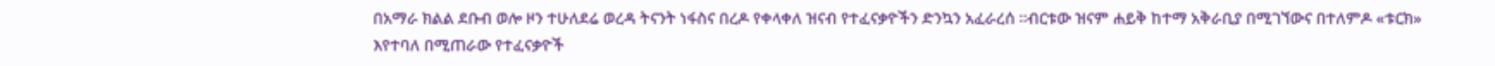በአማራ ክልል ደቡብ ወሎ ዞን ተሁለደሬ ወረዳ ትናንት ነፋስና በረዶ የቀላቀለ ዝናብ የተፈናቃዮችን ድንኳን አፈራረሰ ።ብርቱው ዝናም ሐይቅ ከተማ አቅራቢያ በሚገኘውና በተለምዶ «ቱርክ» እየተባለ በሚጠራው የተፈናቃዮች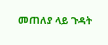መጠለያ ላይ ጉዳት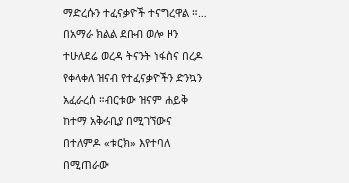ማድረሱን ተፈናቃዮች ተናግረዋል ።…
በአማራ ክልል ደቡብ ወሎ ዞን ተሁለደሬ ወረዳ ትናንት ነፋስና በረዶ የቀላቀለ ዝናብ የተፈናቃዮችን ድንኳን አፈራረሰ ።ብርቱው ዝናም ሐይቅ ከተማ አቅራቢያ በሚገኘውና በተለምዶ «ቱርክ» እየተባለ በሚጠራው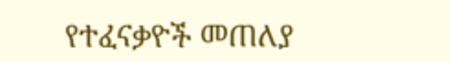የተፈናቃዮች መጠለያ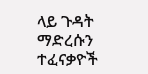ላይ ጉዳት ማድረሱን ተፈናቃዮች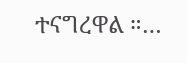ተናግረዋል ።…